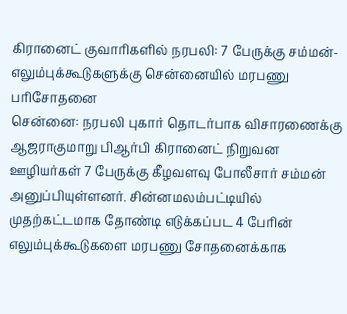கிரானைட் குவாரிகளில் நரபலி: 7 பேருக்கு சம்மன்- எலும்புக்கூடுகளுக்கு சென்னையில் மரபணு பரிசோதனை
சென்னை: நரபலி புகார் தொடர்பாக விசாரணைக்கு ஆஜராகுமாறு பிஆர்பி கிரானைட் நிறுவன ஊழியர்கள் 7 பேருக்கு கீழவளவு போலீசார் சம்மன் அனுப்பியுள்ளனர். சின்னமலம்பட்டியில் முதற்கட்டமாக தோண்டி எடுக்கப்பட 4 பேரின் எலும்புக்கூடுகளை மரபணு சோதனைக்காக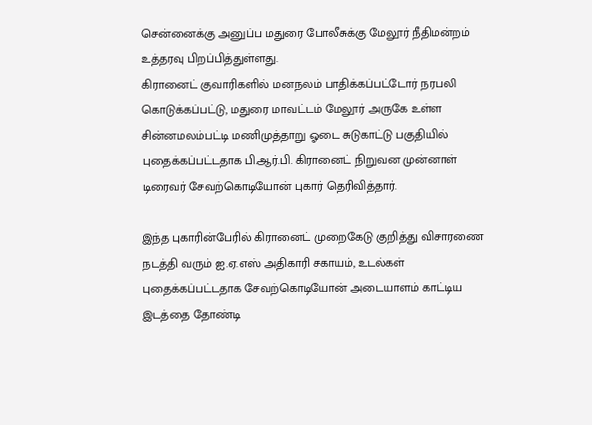சென்னைக்கு அனுப்ப மதுரை போலீசுக்கு மேலூர் நீதிமன்றம் உத்தரவு பிறப்பித்துள்ளது.
கிரானைட் குவாரிகளில் மனநலம் பாதிக்கப்பட்டோர் நரபலி கொடுக்கப்பட்டு, மதுரை மாவட்டம் மேலூர் அருகே உள்ள சின்னமலம்பட்டி மணிமுத்தாறு ஓடை சுடுகாட்டு பகுதியில் புதைக்கப்பட்டதாக பி.ஆர்.பி. கிரானைட் நிறுவன முன்னாள் டிரைவர் சேவற்கொடியோன் புகார் தெரிவித்தார்.

இந்த புகாரின்பேரில் கிரானைட் முறைகேடு குறித்து விசாரணை நடத்தி வரும் ஐ.ஏ.எஸ் அதிகாரி சகாயம், உடல்கள் புதைக்கப்பட்டதாக சேவற்கொடியோன் அடையாளம் காட்டிய இடத்தை தோண்டி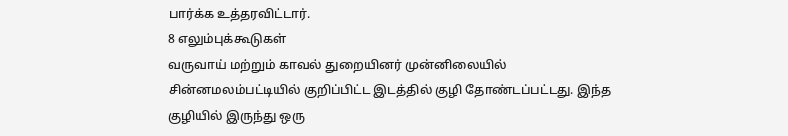பார்க்க உத்தரவிட்டார்.
8 எலும்புக்கூடுகள்
வருவாய் மற்றும் காவல் துறையினர் முன்னிலையில் சின்னமலம்பட்டியில் குறிப்பிட்ட இடத்தில் குழி தோண்டப்பட்டது. இந்த குழியில் இருந்து ஒரு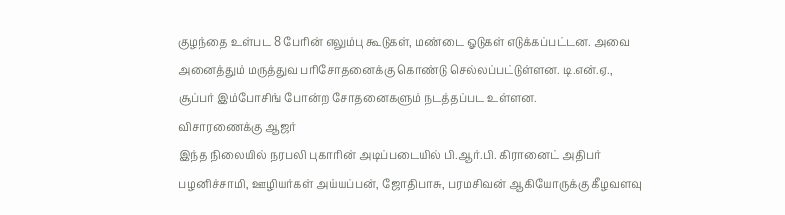குழந்தை உள்பட 8 பேரின் எலும்பு கூடுகள், மண்டை ஓடுகள் எடுக்கப்பட்டன. அவை அனைத்தும் மருத்துவ பரிசோதனைக்கு கொண்டு செல்லப்பட்டுள்ளன. டி.என்.ஏ., சூப்பர் இம்போசிங் போன்ற சோதனைகளும் நடத்தப்பட உள்ளன.
விசாரணைக்கு ஆஜர்
இந்த நிலையில் நரபலி புகாரின் அடிப்படையில் பி.ஆர்.பி. கிரானைட் அதிபர் பழனிச்சாமி, ஊழியர்கள் அய்யப்பன், ஜோதிபாசு, பரமசிவன் ஆகியோருக்கு கீழவளவு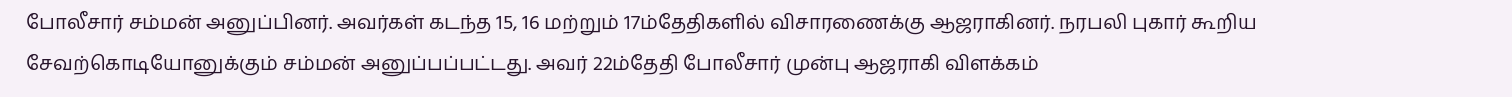போலீசார் சம்மன் அனுப்பினர். அவர்கள் கடந்த 15, 16 மற்றும் 17ம்தேதிகளில் விசாரணைக்கு ஆஜராகினர். நரபலி புகார் கூறிய சேவற்கொடியோனுக்கும் சம்மன் அனுப்பப்பட்டது. அவர் 22ம்தேதி போலீசார் முன்பு ஆஜராகி விளக்கம்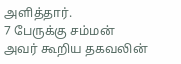அளித்தார்.
7 பேருக்கு சம்மன்
அவர் கூறிய தகவலின்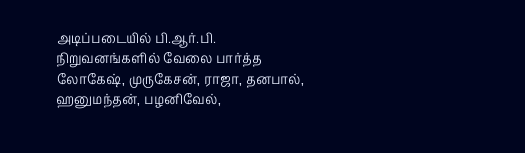அடிப்படையில் பி.ஆர்.பி. நிறுவனங்களில் வேலை பார்த்த லோகேஷ், முருகேசன், ராஜா, தனபால், ஹனுமந்தன், பழனிவேல்,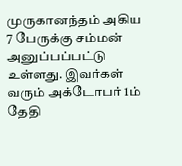முருகானந்தம் அகிய 7 பேருக்கு சம்மன் அனுப்பப்பட்டு உள்ளது. இவர்கள் வரும் அக்டோபர் 1ம் தேதி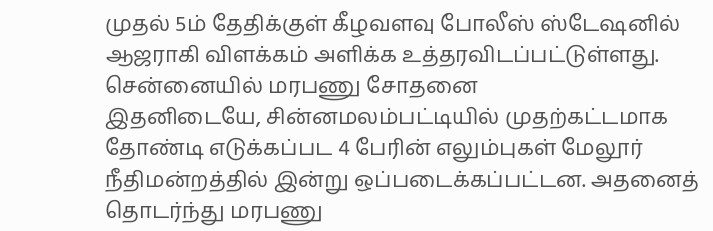முதல் 5ம் தேதிக்குள் கீழவளவு போலீஸ் ஸ்டேஷனில் ஆஜராகி விளக்கம் அளிக்க உத்தரவிடப்பட்டுள்ளது.
சென்னையில் மரபணு சோதனை
இதனிடையே, சின்னமலம்பட்டியில் முதற்கட்டமாக தோண்டி எடுக்கப்பட 4 பேரின் எலும்புகள் மேலூர் நீதிமன்றத்தில் இன்று ஒப்படைக்கப்பட்டன. அதனைத் தொடர்ந்து மரபணு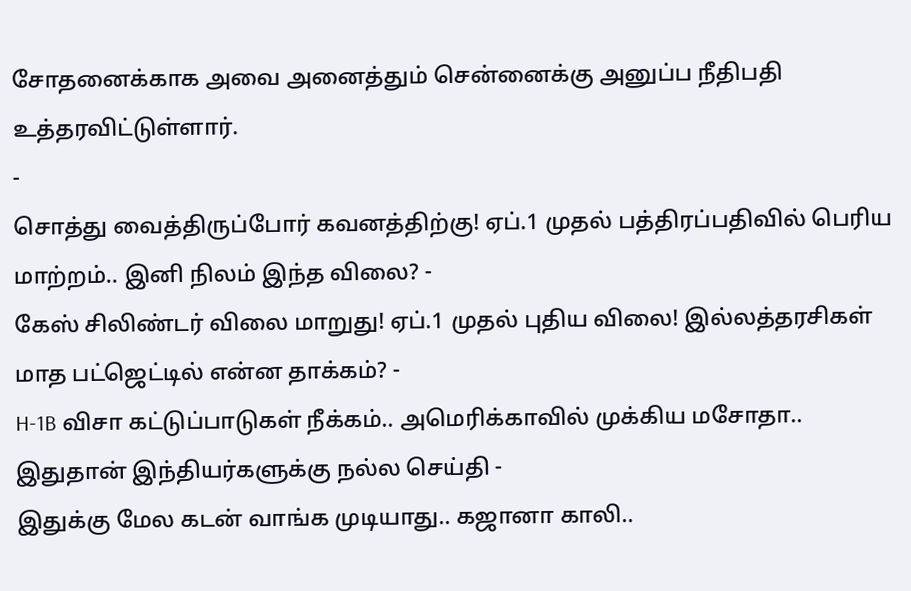சோதனைக்காக அவை அனைத்தும் சென்னைக்கு அனுப்ப நீதிபதி உத்தரவிட்டுள்ளார்.
-
சொத்து வைத்திருப்போர் கவனத்திற்கு! ஏப்.1 முதல் பத்திரப்பதிவில் பெரிய மாற்றம்.. இனி நிலம் இந்த விலை? -
கேஸ் சிலிண்டர் விலை மாறுது! ஏப்.1 முதல் புதிய விலை! இல்லத்தரசிகள் மாத பட்ஜெட்டில் என்ன தாக்கம்? -
H-1B விசா கட்டுப்பாடுகள் நீக்கம்.. அமெரிக்காவில் முக்கிய மசோதா.. இதுதான் இந்தியர்களுக்கு நல்ல செய்தி -
இதுக்கு மேல கடன் வாங்க முடியாது.. கஜானா காலி..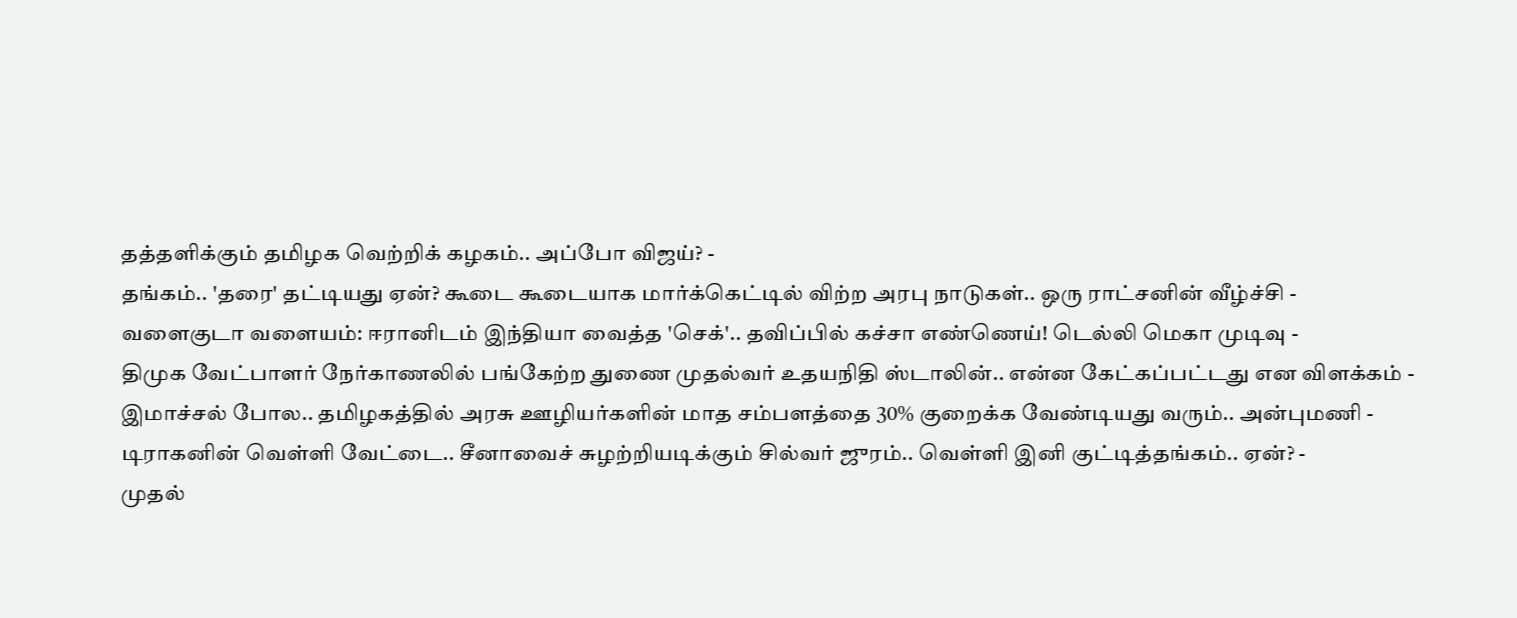தத்தளிக்கும் தமிழக வெற்றிக் கழகம்.. அப்போ விஜய்? -
தங்கம்.. 'தரை' தட்டியது ஏன்? கூடை கூடையாக மார்க்கெட்டில் விற்ற அரபு நாடுகள்.. ஒரு ராட்சனின் வீழ்ச்சி -
வளைகுடா வளையம்: ஈரானிடம் இந்தியா வைத்த 'செக்'.. தவிப்பில் கச்சா எண்ணெய்! டெல்லி மெகா முடிவு -
திமுக வேட்பாளர் நேர்காணலில் பங்கேற்ற துணை முதல்வர் உதயநிதி ஸ்டாலின்.. என்ன கேட்கப்பட்டது என விளக்கம் -
இமாச்சல் போல.. தமிழகத்தில் அரசு ஊழியர்களின் மாத சம்பளத்தை 30% குறைக்க வேண்டியது வரும்.. அன்புமணி -
டிராகனின் வெள்ளி வேட்டை.. சீனாவைச் சுழற்றியடிக்கும் சில்வர் ஜுரம்.. வெள்ளி இனி குட்டித்தங்கம்.. ஏன்? -
முதல்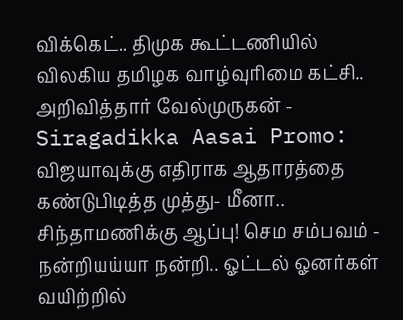விக்கெட்.. திமுக கூட்டணியில் விலகிய தமிழக வாழ்வுரிமை கட்சி.. அறிவித்தார் வேல்முருகன் -
Siragadikka Aasai Promo: விஜயாவுக்கு எதிராக ஆதாரத்தை கண்டுபிடித்த முத்து- மீனா.. சிந்தாமணிக்கு ஆப்பு! செம சம்பவம் -
நன்றியய்யா நன்றி.. ஓட்டல் ஓனர்கள் வயிற்றில்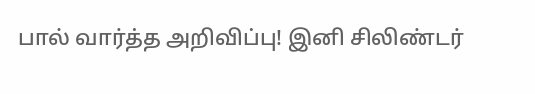பால் வார்த்த அறிவிப்பு! இனி சிலிண்டர்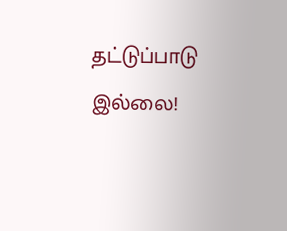தட்டுப்பாடு இல்லை!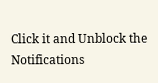Click it and Unblock the Notifications